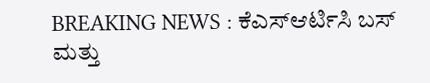BREAKING NEWS : ಕೆಎಸ್ಆರ್ಟಿಸಿ ಬಸ್ ಮತ್ತು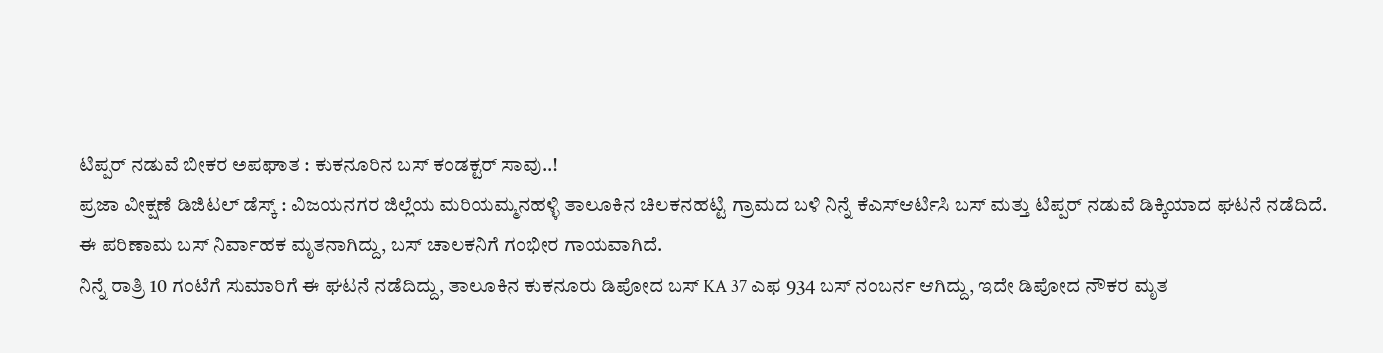ಟಿಪ್ಪರ್ ನಡುವೆ ಬೀಕರ ಅಪಘಾತ : ಕುಕನೂರಿನ ಬಸ್ ಕಂಡಕ್ಟರ್ ಸಾವು..!
ಪ್ರಜಾ ವೀಕ್ಷಣೆ ಡಿಜಿಟಲ್ ಡೆಸ್ಕ್ : ವಿಜಯನಗರ ಜಿಲ್ಲೆಯ ಮರಿಯಮ್ಮನಹಳ್ಳಿ ತಾಲೂಕಿನ ಚಿಲಕನಹಟ್ಟಿ ಗ್ರಾಮದ ಬಳಿ ನಿನ್ನೆ ಕೆಎಸ್ಆರ್ಟಿಸಿ ಬಸ್ ಮತ್ತು ಟಿಪ್ಪರ್ ನಡುವೆ ಡಿಕ್ಕಿಯಾದ ಘಟನೆ ನಡೆದಿದೆ. ಈ ಪರಿಣಾಮ ಬಸ್ ನಿರ್ವಾಹಕ ಮೃತನಾಗಿದ್ದು, ಬಸ್ ಚಾಲಕನಿಗೆ ಗಂಭೀರ ಗಾಯವಾಗಿದೆ.
ನಿನ್ನೆ ರಾತ್ರಿ 10 ಗಂಟೆಗೆ ಸುಮಾರಿಗೆ ಈ ಘಟನೆ ನಡೆದಿದ್ದು, ತಾಲೂಕಿನ ಕುಕನೂರು ಡಿಪೋದ ಬಸ್ KA 37 ಎಫ 934 ಬಸ್ ನಂಬರ್ನ ಆಗಿದ್ದು, ಇದೇ ಡಿಪೋದ ನೌಕರ ಮೃತ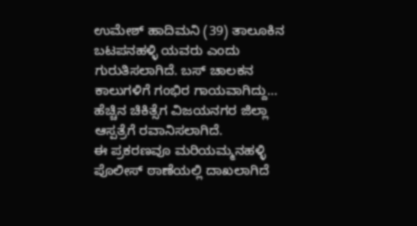ಉಮೇಶ್ ಹಾದಿಮನಿ (39) ತಾಲೂಕಿನ ಬಟಪನಹಳ್ಳಿ ಯವರು ಎಂದು ಗುರುತಿಸಲಾಗಿದೆ. ಬಸ್ ಚಾಲಕನ ಕಾಲುಗಳಿಗೆ ಗಂಭಿರ ಗಾಯವಾಗಿದ್ದು… ಹೆಚ್ಚಿನ ಚಿಕಿತ್ಸೆಗ ವಿಜಯನಗರ ಜಿಲ್ಲಾ ಆಸ್ಪತ್ರೆಗೆ ರವಾನಿಸಲಾಗಿದೆ.
ಈ ಪ್ರಕರಣವೂ ಮರಿಯಮ್ಮನಹಳ್ಳಿ ಪೊಲೀಸ್ ಠಾಣೆಯಲ್ಲಿ ದಾಖಲಾಗಿದೆ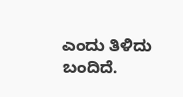ಎಂದು ತಿಳಿದು ಬಂದಿದೆ.